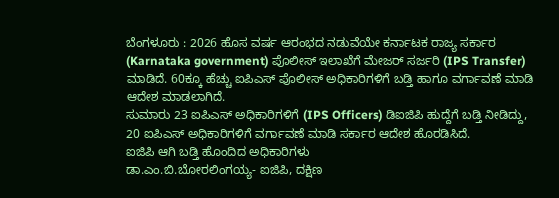ಬೆಂಗಳೂರು : 2026 ಹೊಸ ವರ್ಷ ಆರಂಭದ ನಡುವೆಯೇ ಕರ್ನಾಟಕ ರಾಜ್ಯ ಸರ್ಕಾರ (Karnataka government) ಪೊಲೀಸ್ ಇಲಾಖೆಗೆ ಮೇಜರ್ ಸರ್ಜರಿ (IPS Transfer) ಮಾಡಿದೆ. 60ಕ್ಕೂ ಹೆಚ್ಚು ಐಪಿಎಸ್ ಪೊಲೀಸ್ ಅಧಿಕಾರಿಗಳಿಗೆ ಬಡ್ತಿ ಹಾಗೂ ವರ್ಗಾವಣೆ ಮಾಡಿ ಆದೇಶ ಮಾಡಲಾಗಿದೆ.
ಸುಮಾರು 23 ಐಪಿಎಸ್ ಅಧಿಕಾರಿಗಳಿಗೆ (IPS Officers) ಡಿಐಜಿಪಿ ಹುದ್ದೆಗೆ ಬಡ್ತಿ ನೀಡಿದ್ದು, 20 ಐಪಿಎಸ್ ಅಧಿಕಾರಿಗಳಿಗೆ ವರ್ಗಾವಣೆ ಮಾಡಿ ಸರ್ಕಾರ ಆದೇಶ ಹೊರಡಿಸಿದೆ.
ಐಜಿಪಿ ಆಗಿ ಬಡ್ತಿ ಹೊಂದಿದ ಅಧಿಕಾರಿಗಳು
ಡಾ.ಎಂ.ಬಿ.ಬೋರಲಿಂಗಯ್ಯ- ಐಜಿಪಿ, ದಕ್ಷಿಣ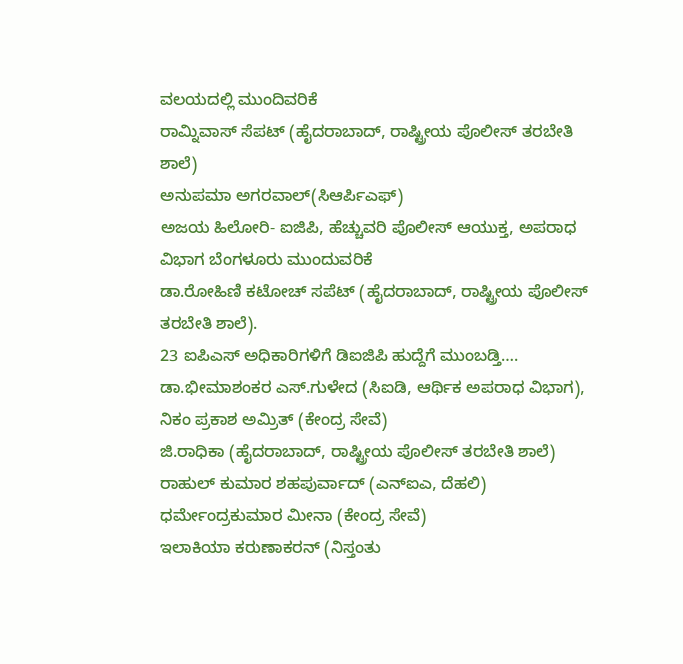ವಲಯದಲ್ಲಿ ಮುಂದಿವರಿಕೆ
ರಾಮ್ನಿವಾಸ್ ಸೆಪಟ್ (ಹೈದರಾಬಾದ್, ರಾಷ್ಟ್ರೀಯ ಪೊಲೀಸ್ ತರಬೇತಿ ಶಾಲೆ)
ಅನುಪಮಾ ಅಗರವಾಲ್(ಸಿಆರ್ಪಿಎಫ್)
ಅಜಯ ಹಿಲೋರಿ- ಐಜಿಪಿ, ಹೆಚ್ಚುವರಿ ಪೊಲೀಸ್ ಆಯುಕ್ತ, ಅಪರಾಧ ವಿಭಾಗ ಬೆಂಗಳೂರು ಮುಂದುವರಿಕೆ
ಡಾ.ರೋಹಿಣಿ ಕಟೋಚ್ ಸಪೆಟ್ (ಹೈದರಾಬಾದ್, ರಾಷ್ಟ್ರೀಯ ಪೊಲೀಸ್ ತರಬೇತಿ ಶಾಲೆ).
23 ಐಪಿಎಸ್ ಅಧಿಕಾರಿಗಳಿಗೆ ಡಿಐಜಿಪಿ ಹುದ್ದೆಗೆ ಮುಂಬಡ್ತಿ….
ಡಾ.ಭೀಮಾಶಂಕರ ಎಸ್.ಗುಳೇದ (ಸಿಐಡಿ, ಆರ್ಥಿಕ ಅಪರಾಧ ವಿಭಾಗ),
ನಿಕಂ ಪ್ರಕಾಶ ಅಮ್ರಿತ್ (ಕೇಂದ್ರ ಸೇವೆ)
ಜಿ.ರಾಧಿಕಾ (ಹೈದರಾಬಾದ್, ರಾಷ್ಟ್ರೀಯ ಪೊಲೀಸ್ ತರಬೇತಿ ಶಾಲೆ)
ರಾಹುಲ್ ಕುಮಾರ ಶಹಪುರ್ವಾದ್ (ಎನ್ಐಎ, ದೆಹಲಿ)
ಧರ್ಮೇಂದ್ರಕುಮಾರ ಮೀನಾ (ಕೇಂದ್ರ ಸೇವೆ)
ಇಲಾಕಿಯಾ ಕರುಣಾಕರನ್ (ನಿಸ್ತಂತು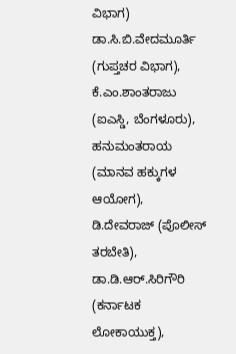ವಿಭಾಗ)
ಡಾ.ಸಿ.ಬಿ.ವೇದಮೂರ್ತಿ (ಗುಪ್ತಚರ ವಿಭಾಗ),
ಕೆ.ಎಂ.ಶಾಂತರಾಜು (ಐಎಸ್ಡಿ, ಬೆಂಗಳೂರು),
ಹನುಮಂತರಾಯ (ಮಾನವ ಹಕ್ಕುಗಳ ಆಯೋಗ),
ಡಿ.ದೇವರಾಜ್ (ಪೊಲೀಸ್ ತರಬೇತಿ),
ಡಾ.ಡಿ.ಆರ್.ಸಿರಿಗೌರಿ (ಕರ್ನಾಟಕ ಲೋಕಾಯುಕ್ತ),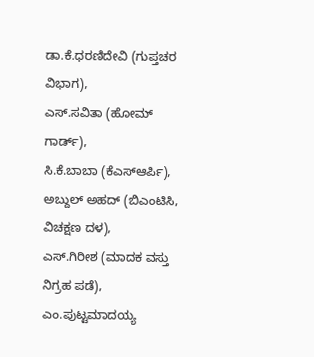ಡಾ.ಕೆ.ಧರಣಿದೇವಿ (ಗುಪ್ತಚರ ವಿಭಾಗ),
ಎಸ್.ಸವಿತಾ (ಹೋಮ್ ಗಾರ್ಡ್),
ಸಿ.ಕೆ.ಬಾಬಾ (ಕೆಎಸ್ಆರ್ಪಿ),
ಅಬ್ದುಲ್ ಅಹದ್ (ಬಿಎಂಟಿಸಿ, ವಿಚಕ್ಷಣ ದಳ),
ಎಸ್.ಗಿರೀಶ (ಮಾದಕ ವಸ್ತು ನಿಗ್ರಹ ಪಡೆ),
ಎಂ.ಪುಟ್ಟಮಾದಯ್ಯ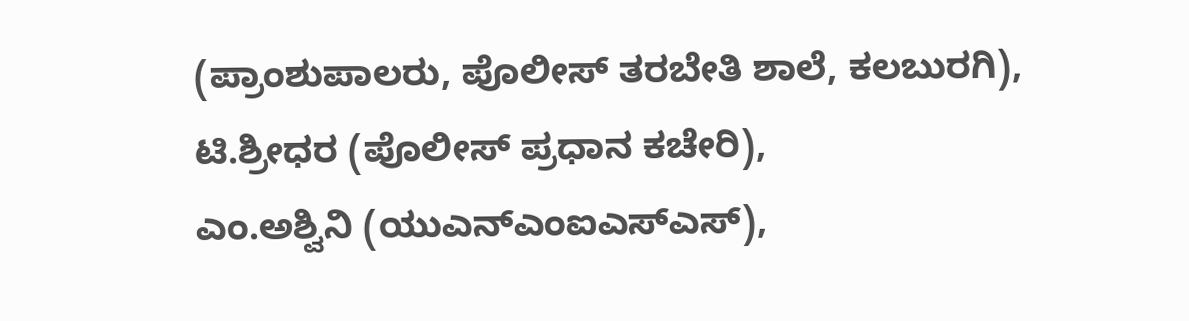(ಪ್ರಾಂಶುಪಾಲರು, ಪೊಲೀಸ್ ತರಬೇತಿ ಶಾಲೆ, ಕಲಬುರಗಿ),
ಟಿ.ಶ್ರೀಧರ (ಪೊಲೀಸ್ ಪ್ರಧಾನ ಕಚೇರಿ),
ಎಂ.ಅಶ್ವಿನಿ (ಯುಎನ್ಎಂಐಎಸ್ಎಸ್),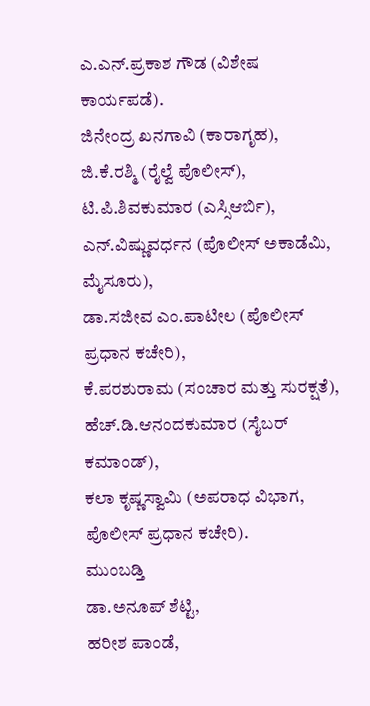ಎ.ಎನ್.ಪ್ರಕಾಶ ಗೌಡ (ವಿಶೇಷ ಕಾರ್ಯಪಡೆ).
ಜಿನೇಂದ್ರ ಖನಗಾವಿ (ಕಾರಾಗೃಹ),
ಜಿ.ಕೆ.ರಶ್ಮಿ (ರೈಲ್ವೆ ಪೊಲೀಸ್),
ಟಿ.ಪಿ.ಶಿವಕುಮಾರ (ಎಸ್ಸಿಆರ್ಬಿ),
ಎನ್.ವಿಷ್ಣುವರ್ಧನ (ಪೊಲೀಸ್ ಅಕಾಡೆಮಿ, ಮೈಸೂರು),
ಡಾ.ಸಜೀವ ಎಂ.ಪಾಟೀಲ (ಪೊಲೀಸ್ ಪ್ರಧಾನ ಕಚೇರಿ),
ಕೆ.ಪರಶುರಾಮ (ಸಂಚಾರ ಮತ್ತು ಸುರಕ್ಷತೆ),
ಹೆಚ್.ಡಿ.ಆನಂದಕುಮಾರ (ಸೈಬರ್ ಕಮಾಂಡ್),
ಕಲಾ ಕೃಷ್ಣಸ್ವಾಮಿ (ಅಪರಾಧ ವಿಭಾಗ, ಪೊಲೀಸ್ ಪ್ರಧಾನ ಕಚೇರಿ).
ಮುಂಬಡ್ತಿ
ಡಾ.ಅನೂಪ್ ಶೆಟ್ಟಿ,
ಹರೀಶ ಪಾಂಡೆ,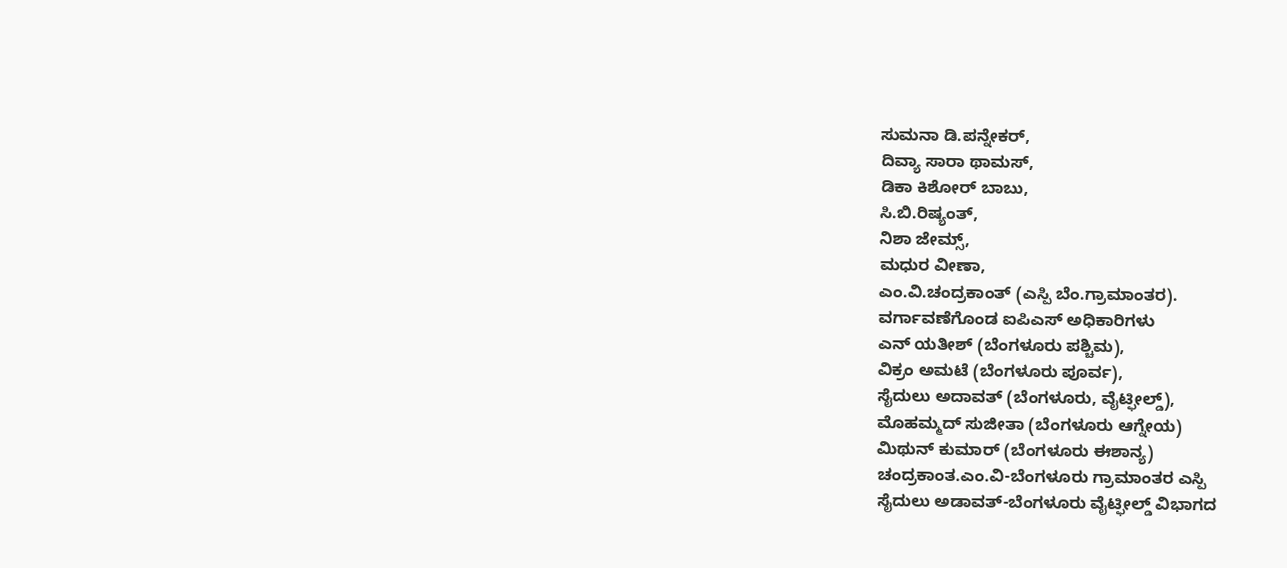ಸುಮನಾ ಡಿ.ಪನ್ನೇಕರ್,
ದಿವ್ಯಾ ಸಾರಾ ಥಾಮಸ್,
ಡಿಕಾ ಕಿಶೋರ್ ಬಾಬು,
ಸಿ.ಬಿ.ರಿಷ್ಯಂತ್,
ನಿಶಾ ಜೇಮ್ಸ್,
ಮಧುರ ವೀಣಾ,
ಎಂ.ವಿ.ಚಂದ್ರಕಾಂತ್ (ಎಸ್ಪಿ ಬೆಂ.ಗ್ರಾಮಾಂತರ).
ವರ್ಗಾವಣೆಗೊಂಡ ಐಪಿಎಸ್ ಅಧಿಕಾರಿಗಳು
ಎನ್ ಯತೀಶ್ (ಬೆಂಗಳೂರು ಪಶ್ಚಿಮ),
ವಿಕ್ರಂ ಅಮಟೆ (ಬೆಂಗಳೂರು ಪೂರ್ವ),
ಸೈದುಲು ಅದಾವತ್ (ಬೆಂಗಳೂರು, ವೈಟ್ಫೀಲ್ಡ್),
ಮೊಹಮ್ಮದ್ ಸುಜೀತಾ (ಬೆಂಗಳೂರು ಆಗ್ನೇಯ)
ಮಿಥುನ್ ಕುಮಾರ್ (ಬೆಂಗಳೂರು ಈಶಾನ್ಯ)
ಚಂದ್ರಕಾಂತ.ಎಂ.ವಿ-ಬೆಂಗಳೂರು ಗ್ರಾಮಾಂತರ ಎಸ್ಪಿ
ಸೈದುಲು ಅಡಾವತ್-ಬೆಂಗಳೂರು ವೈಟ್ಫೀಲ್ಡ್ ವಿಭಾಗದ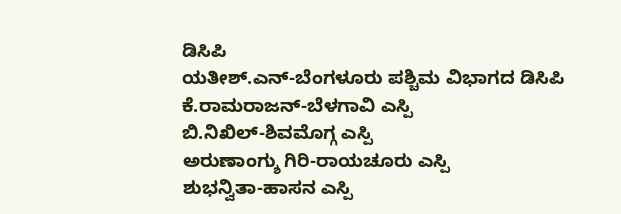ಡಿಸಿಪಿ
ಯತೀಶ್.ಎನ್-ಬೆಂಗಳೂರು ಪಶ್ಚಿಮ ವಿಭಾಗದ ಡಿಸಿಪಿ
ಕೆ.ರಾಮರಾಜನ್-ಬೆಳಗಾವಿ ಎಸ್ಪಿ
ಬಿ.ನಿಖಿಲ್-ಶಿವಮೊಗ್ಗ ಎಸ್ಪಿ
ಅರುಣಾಂಗ್ಶು ಗಿರಿ-ರಾಯಚೂರು ಎಸ್ಪಿ
ಶುಭನ್ವಿತಾ-ಹಾಸನ ಎಸ್ಪಿ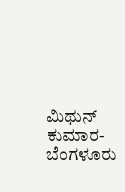ಮಿಥುನ್ ಕುಮಾರ-ಬೆಂಗಳೂರು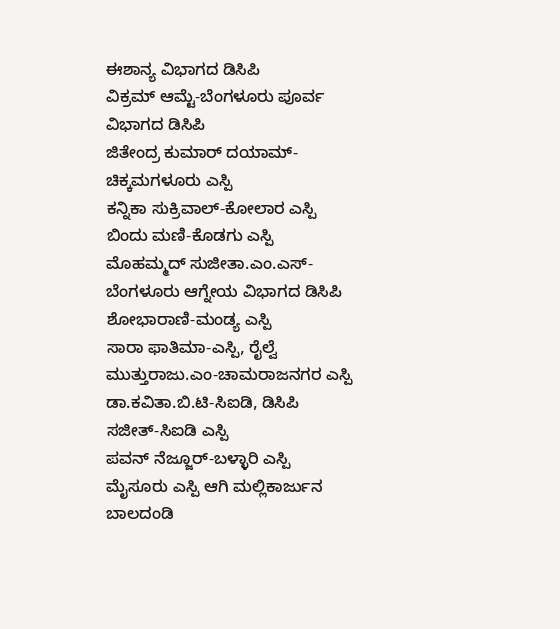ಈಶಾನ್ಯ ವಿಭಾಗದ ಡಿಸಿಪಿ
ವಿಕ್ರಮ್ ಆಮ್ಟೆ-ಬೆಂಗಳೂರು ಪೂರ್ವ ವಿಭಾಗದ ಡಿಸಿಪಿ
ಜಿತೇಂದ್ರ ಕುಮಾರ್ ದಯಾಮ್-ಚಿಕ್ಕಮಗಳೂರು ಎಸ್ಪಿ
ಕನ್ನಿಕಾ ಸುಕ್ರಿವಾಲ್-ಕೋಲಾರ ಎಸ್ಪಿ
ಬಿಂದು ಮಣಿ-ಕೊಡಗು ಎಸ್ಪಿ
ಮೊಹಮ್ಮದ್ ಸುಜೀತಾ.ಎಂ.ಎಸ್-ಬೆಂಗಳೂರು ಆಗ್ನೇಯ ವಿಭಾಗದ ಡಿಸಿಪಿ
ಶೋಭಾರಾಣಿ-ಮಂಡ್ಯ ಎಸ್ಪಿ
ಸಾರಾ ಫಾತಿಮಾ-ಎಸ್ಪಿ, ರೈಲ್ವೆ
ಮುತ್ತುರಾಜು.ಎಂ-ಚಾಮರಾಜನಗರ ಎಸ್ಪಿ
ಡಾ.ಕವಿತಾ.ಬಿ.ಟಿ-ಸಿಐಡಿ, ಡಿಸಿಪಿ
ಸಜೀತ್-ಸಿಐಡಿ ಎಸ್ಪಿ
ಪವನ್ ನೆಜ್ಜೂರ್-ಬಳ್ಳಾರಿ ಎಸ್ಪಿ
ಮೈಸೂರು ಎಸ್ಪಿ ಆಗಿ ಮಲ್ಲಿಕಾರ್ಜುನ ಬಾಲದಂಡಿ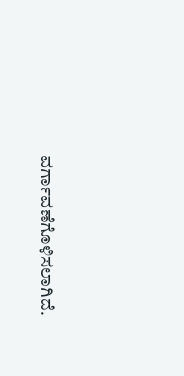ವರ್ಗಾವಣೆಗೊಳಿಸಲಾಗಿದೆ.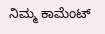ನಿಮ್ಮ ಕಾಮೆಂಟ್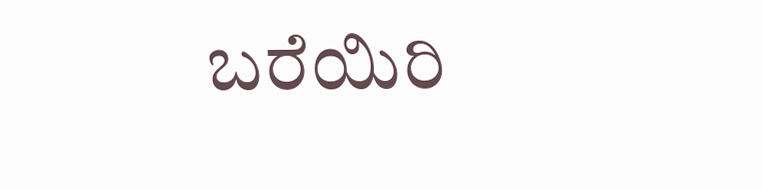ಬರೆಯಿರಿ